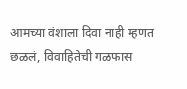आमच्या वंशाला दिवा नाही म्हणत छळलं, विवाहितेची गळफास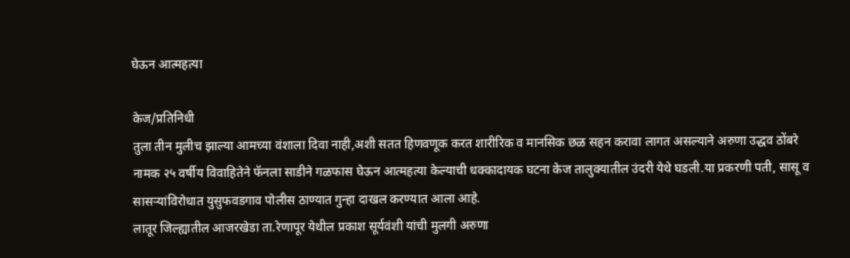घेऊन आत्महत्या

केज/प्रतिनिधी
तुला तीन मुलीच झाल्या आमच्या वंशाला दिवा नाही,अशी सतत हिणवणूक करत शारीरिक व मानसिक छळ सहन करावा लागत असल्याने अरुणा उद्धव ठोंबरे नामक २५ वर्षीय विवाहितेने फॅनला साडीने गळफास घेऊन आत्महत्या केल्याची धक्कादायक घटना केज तालुक्यातील उंदरी येथे घडली.या प्रकरणी पती, सासू व सासऱ्यांविरोधात युसुफवडगाव पोलीस ठाण्यात गुन्हा दाखल करण्यात आला आहे.
लातूर जिल्ह्यातील आजरखेडा ता.रेणापूर येथील प्रकाश सूर्यवंशी यांची मुलगी अरुणा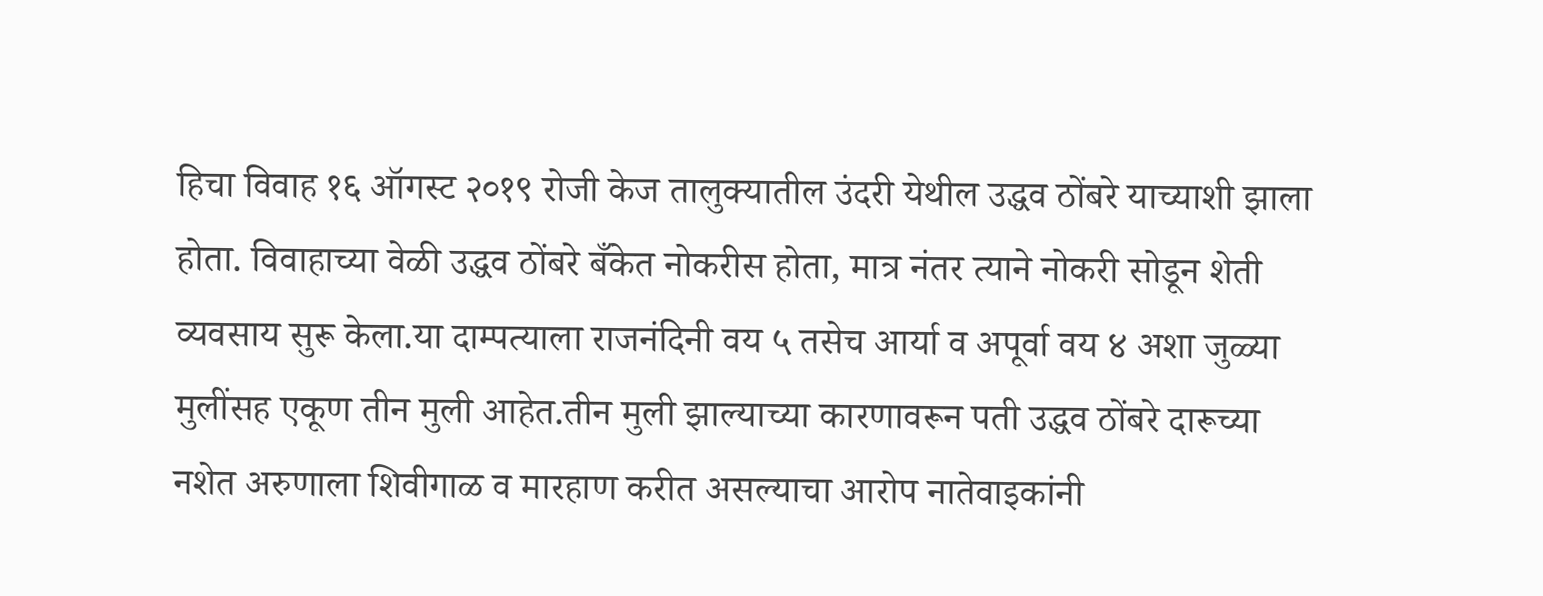हिचा विवाह १६ ऑगस्ट २०१९ रोजी केज तालुक्यातील उंदरी येथील उद्धव ठोंबरे याच्याशी झाला होता. विवाहाच्या वेळी उद्धव ठोंबरे बँकेत नोकरीस होता, मात्र नंतर त्याने नोकरी सोडून शेती व्यवसाय सुरू केला.या दाम्पत्याला राजनंदिनी वय ५ तसेच आर्या व अपूर्वा वय ४ अशा जुळ्या मुलींसह एकूण तीन मुली आहेत.तीन मुली झाल्याच्या कारणावरून पती उद्धव ठोंबरे दारूच्या नशेत अरुणाला शिवीगाळ व मारहाण करीत असल्याचा आरोप नातेवाइकांनी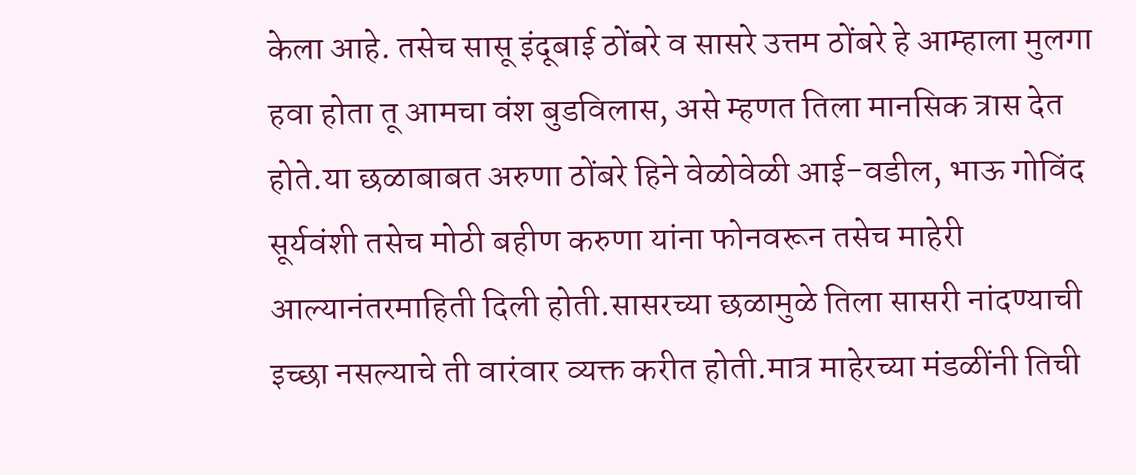केला आहे. तसेच सासू इंदूबाई ठोंबरे व सासरे उत्तम ठोंबरे हे आम्हाला मुलगा हवा होता तू आमचा वंश बुडविलास, असे म्हणत तिला मानसिक त्रास देत होते.या छळाबाबत अरुणा ठोंबरे हिने वेळोवेळी आई-वडील, भाऊ गोविंद सूर्यवंशी तसेच मोठी बहीण करुणा यांना फोनवरून तसेच माहेरी आल्यानंतरमाहिती दिली होती.सासरच्या छळामुळे तिला सासरी नांदण्याची इच्छा नसल्याचे ती वारंवार व्यक्त करीत होती.मात्र माहेरच्या मंडळींनी तिची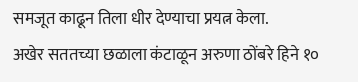समजूत काढून तिला धीर देण्याचा प्रयत्न केला.
अखेर सततच्या छळाला कंटाळून अरुणा ठोंबरे हिने १०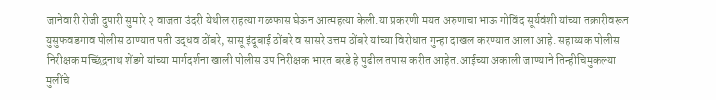जानेवारी रोजी दुपारी सुमारे २ वाजता उंदरी येथील राहत्या गळफास घेऊन आत्महत्या केली.या प्रकरणी मयत अरुणाचा भाऊ गोविंद सूर्यवंशी यांच्या तक्रारीवरून युसुफवडगाव पोलीस ठाण्यात पती उद्धव ठोंबरे, सासू इंदूबाई ठोंबरे व सासरे उत्तम ठोंबरे यांच्या विरोधात गुन्हा दाखल करण्यात आला आहे. सहाय्यक पोलीस निरीक्षक मच्छिंद्रनाथ शेंडगे यांच्या मार्गदर्शना खाली पोलीस उप निरीक्षक भारत बरडे हे पुढील तपास करीत आहेत.आईच्या अकाली जाण्याने तिन्हीचिमुकल्या मुलींचे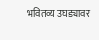भवितव्य उघड्यावर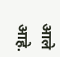आले आहे.